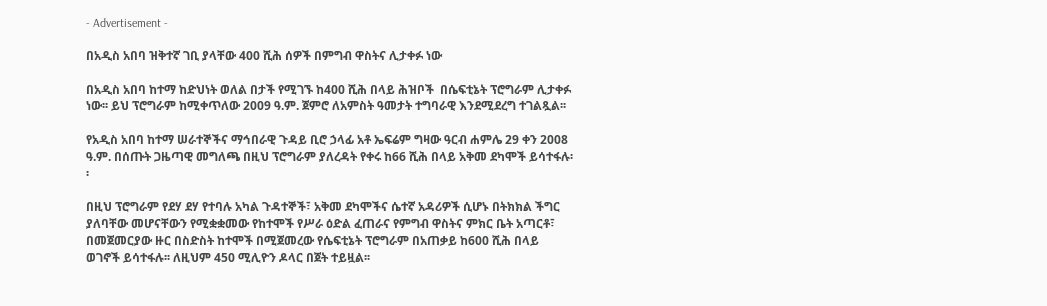- Advertisement -

በአዲስ አበባ ዝቅተኛ ገቢ ያላቸው 400 ሺሕ ሰዎች በምግብ ዋስትና ሊታቀፉ ነው

በአዲስ አበባ ከተማ ከድህነት ወለል በታች የሚገኙ ከ400 ሺሕ በላይ ሕዝቦች  በሴፍቲኔት ፕሮግራም ሊታቀፉ ነው፡፡ ይህ ፕሮግራም ከሚቀጥለው 2009 ዓ.ም. ጀምሮ ለአምስት ዓመታት ተግባራዊ እንደሚደረግ ተገልጿል፡፡

የአዲስ አበባ ከተማ ሠራተኞችና ማኅበራዊ ጉዳይ ቢሮ ኃላፊ አቶ ኤፍሬም ግዛው ዓርብ ሐምሌ 29 ቀን 2008 ዓ.ም. በሰጡት ጋዜጣዊ መግለጫ በዚህ ፕሮግራም ያለረዳት የቀሩ ከ66 ሺሕ በላይ አቅመ ደካሞች ይሳተፋሉ፡፡

በዚህ ፕሮግራም የደሃ ደሃ የተባሉ አካል ጉዳተኞች፣ አቅመ ደካሞችና ሴተኛ አዳሪዎች ሲሆኑ በትክክል ችግር ያለባቸው መሆናቸውን የሚቋቋመው የከተሞች የሥራ ዕድል ፈጠራና የምግብ ዋስትና ምክር ቤት አጣርቶ፣ በመጀመርያው ዙር በስድስት ከተሞች በሚጀመረው የሴፍቲኔት ፕሮግራም በአጠቃይ ከ600 ሺሕ በላይ ወገኖች ይሳተፋሉ፡፡ ለዚህም 450 ሚሊዮን ዶላር በጀት ተይዟል፡፡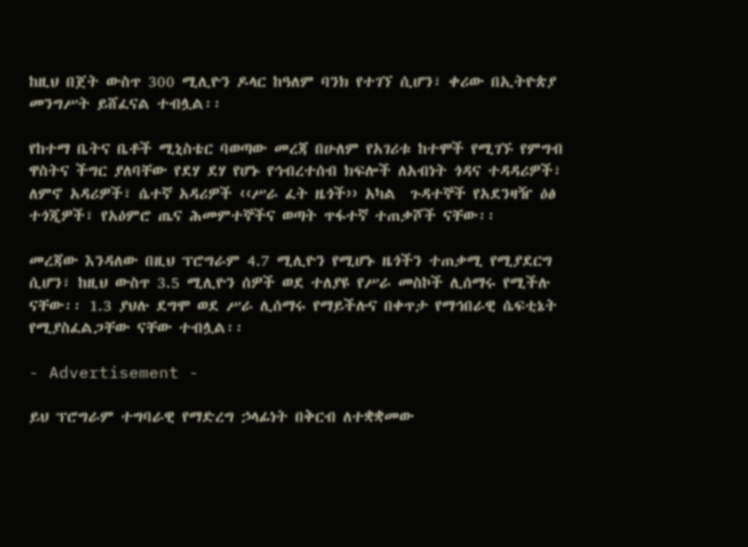ከዚህ በጀት ውስጥ 300 ሚሊዮን ዶላር ከዓለም ባንክ የተገኘ ሲሆን፣ ቀሪው በኢትዮጵያ መንግሥት ይሸፈናል ተብሏል፡፡

የከተማ ቤትና ቤቶች ሚኒስቴር ባወጣው መረጃ በሁለም የአገሪቱ ከተሞች የሚገኙ የምግብ ዋስትና ችግር ያለባቸው የደሃ ደሃ የሆኑ የኅብረተሰብ ክፍሎች ለአብነት ጎዳና ተዳዳሪዎች፣ ለምኖ አዳሪዎች፣ ሴተኛ አዳሪዎች ‹‹ሥራ ፈት ዜጎች›› አካል  ጉዳተኞች የአደንዛዥ ዕፅ ተጎጂዎች፣ የአዕምሮ ጤና ሕመምተኞችና ወጣት ጥፋተኛ ተጠቃሾች ናቸው፡፡

መረጃው እንዳለው በዚህ ፕሮግራም 4.7 ሚሊዮን የሚሆኑ ዜጎችን ተጠቃሚ የሚያደርግ ሲሆን፣ ከዚህ ውስጥ 3.5 ሚሊዮን ሰዎች ወደ ተለያዩ የሥራ መስኮች ሊሰማሩ የሚችሉ ናቸው፡፡ 1.3 ያህሉ ደግሞ ወደ ሥራ ሊሰማሩ የማይችሉና በቀጥታ የማኅበራዊ ሴፍቲኔት የሚያስፈልጋቸው ናቸው ተብሏል፡፡

- Advertisement -

ይህ ፕሮግራም ተግባራዊ የማድረግ ኃላፊነት በቅርብ ለተቋቋመው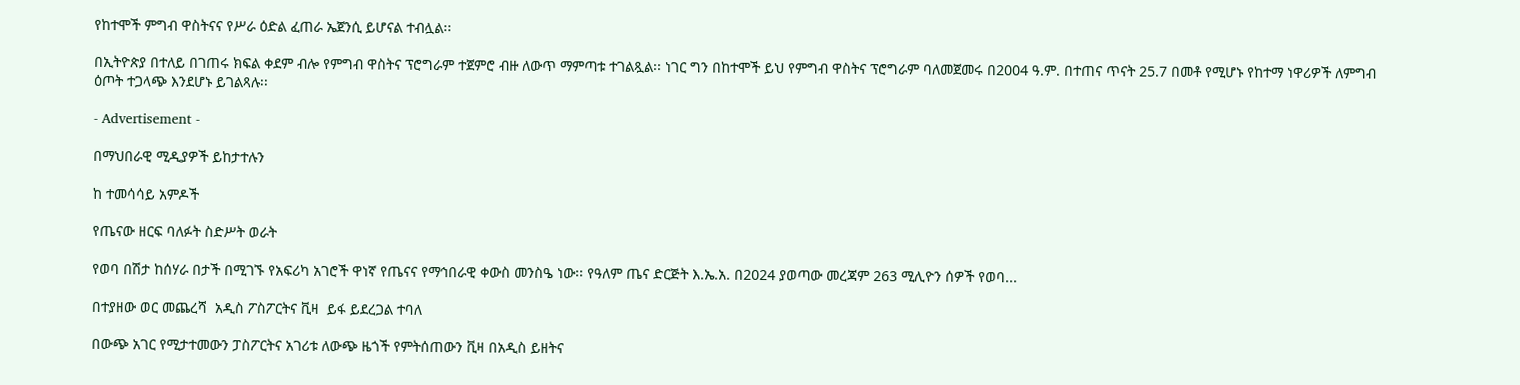የከተሞች ምግብ ዋስትናና የሥራ ዕድል ፈጠራ ኤጀንሲ ይሆናል ተብሏል፡፡

በኢትዮጵያ በተለይ በገጠሩ ክፍል ቀደም ብሎ የምግብ ዋስትና ፕሮግራም ተጀምሮ ብዙ ለውጥ ማምጣቱ ተገልጿል፡፡ ነገር ግን በከተሞች ይህ የምግብ ዋስትና ፕሮግራም ባለመጀመሩ በ2004 ዓ.ም. በተጠና ጥናት 25.7 በመቶ የሚሆኑ የከተማ ነዋሪዎች ለምግብ ዕጦት ተጋላጭ እንደሆኑ ይገልጻሉ፡፡

- Advertisement -

በማህበራዊ ሚዲያዎች ይከታተሉን

ከ ተመሳሳይ አምዶች

የጤናው ዘርፍ ባለፉት ስድሥት ወራት

የወባ በሽታ ከሰሃራ በታች በሚገኙ የአፍሪካ አገሮች ዋነኛ የጤናና የማኅበራዊ ቀውስ መንስዔ ነው፡፡ የዓለም ጤና ድርጅት እ.ኤ.አ. በ2024 ያወጣው መረጃም 263 ሚሊዮን ሰዎች የወባ...

በተያዘው ወር መጨረሻ  አዲስ ፖስፖርትና ቪዛ  ይፋ ይደረጋል ተባለ

በውጭ አገር የሚታተመውን ፓስፖርትና አገሪቱ ለውጭ ዜጎች የምትሰጠውን ቪዛ በአዲስ ይዘትና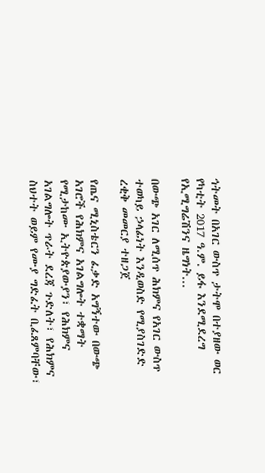ኅትመት በአገር ውስጥ ታትሞ በተያዘው ወር የካቲት 2017 ዓ.ም. ይፋ እንደሚደረግ የኢሚግሬሽንና ዜግነት...

በውጭ አገር ለሚሰጥ ሕክምና የአገር ውስጥ ተወካይ ኃላፊነት እንዲወስድ የሚያስገድድ ረቂቅ መመርያ ተዘጋጀ

የጤና ሚኒስቴርን ፈቃድ አግኝተው በውጭ አገሮች የሕክምና አገልግሎት ተቋማት የሚታከሙ ኢትዮጵያውያን፣ የሕክምና አገልግሎት ጥራት ደረጃ ጉድለት፣ የሕክምና ስህተት ወይም የሙያ ግድፈት ቢፈጸምባቸው፣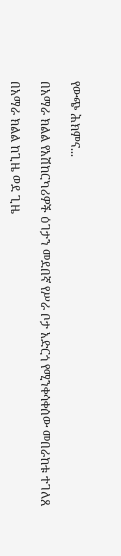የውጭ ሕክምና...

በአማራ ክልል የአሽከርካሪዎች ዕገታን መደበኛ የሥራ ቦታ አድርጎ የሚንቀሳቀሰው መበራከቱ ተገለጸ

በአማራ ክልል ከጊዜ ወደ ጊዜ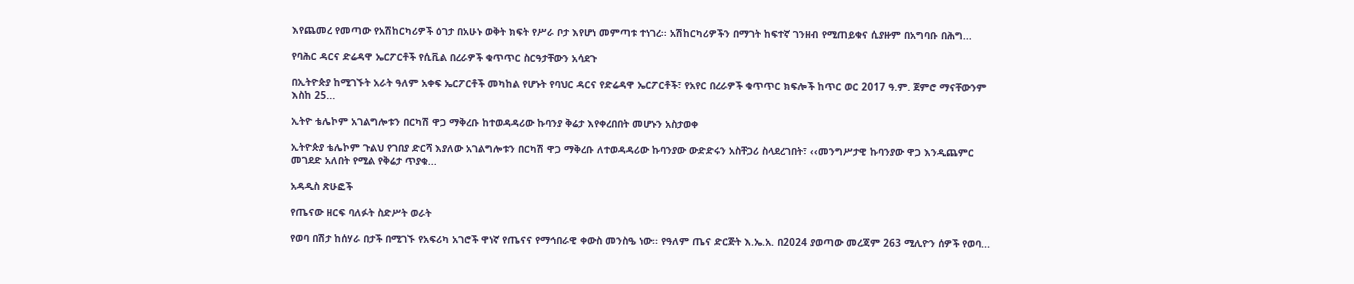እየጨመረ የመጣው የአሽከርካሪዎች ዕገታ በአሁኑ ወቅት ክፍት የሥራ ቦታ እየሆነ መምጣቱ ተነገረ፡፡ አሽከርካሪዎችን በማገት ከፍተኛ ገንዘብ የሚጠይቁና ሲያዙም በአግባቡ በሕግ...

የባሕር ዳርና ድሬዳዋ ኤርፖርቶች የሲቪል በረራዎች ቁጥጥር ስርዓታቸውን አሳደጉ

በኢትዮጵያ ከሚገኙት አራት ዓለም አቀፍ ኤርፖርቶች መካከል የሆኑት የባህር ዳርና የድሬዳዋ ኤርፖርቶች፣ የአየር በረራዎች ቁጥጥር ክፍሎች ከጥር ወር 2017 ዓ.ም. ጀምሮ ማናቸውንም እስከ 25...

ኢትዮ ቴሌኮም አገልግሎቱን በርካሽ ዋጋ ማቅረቡ ከተወዳዳሪው ኩባንያ ቅሬታ እየቀረበበት መሆኑን አስታወቀ

ኢትዮጵያ ቴሌኮም ጉልህ የገበያ ድርሻ እያለው አገልግሎቱን በርካሽ ዋጋ ማቅረቡ ለተወዳዳሪው ኩባንያው ውድድሩን አስቸጋሪ ስላደረገበት፣ ‹‹መንግሥታዊ ኩባንያው ዋጋ እንዲጨምር መገደድ አለበት የሚል የቅሬታ ጥያቁ...

አዳዲስ ጽሁፎች

የጤናው ዘርፍ ባለፉት ስድሥት ወራት

የወባ በሽታ ከሰሃራ በታች በሚገኙ የአፍሪካ አገሮች ዋነኛ የጤናና የማኅበራዊ ቀውስ መንስዔ ነው፡፡ የዓለም ጤና ድርጅት እ.ኤ.አ. በ2024 ያወጣው መረጃም 263 ሚሊዮን ሰዎች የወባ...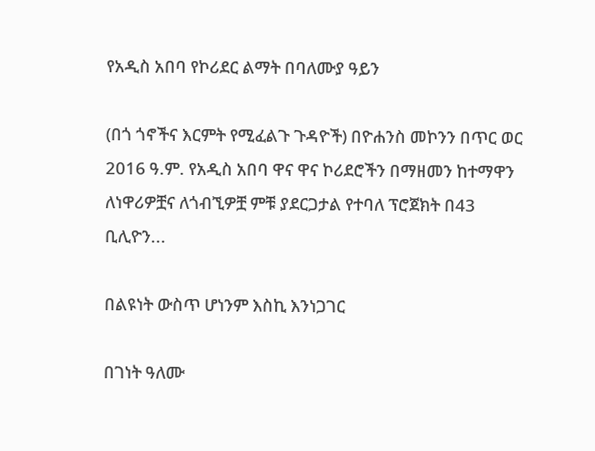የአዲስ አበባ የኮሪደር ልማት በባለሙያ ዓይን

(በጎ ጎኖችና እርምት የሚፈልጉ ጉዳዮች) በዮሐንስ መኮንን በጥር ወር 2016 ዓ.ም. የአዲስ አበባ ዋና ዋና ኮሪደሮችን በማዘመን ከተማዋን ለነዋሪዎቿና ለጎብኚዎቿ ምቹ ያደርጋታል የተባለ ፕሮጀክት በ43 ቢሊዮን...

በልዩነት ውስጥ ሆነንም እስኪ እንነጋገር

በገነት ዓለሙ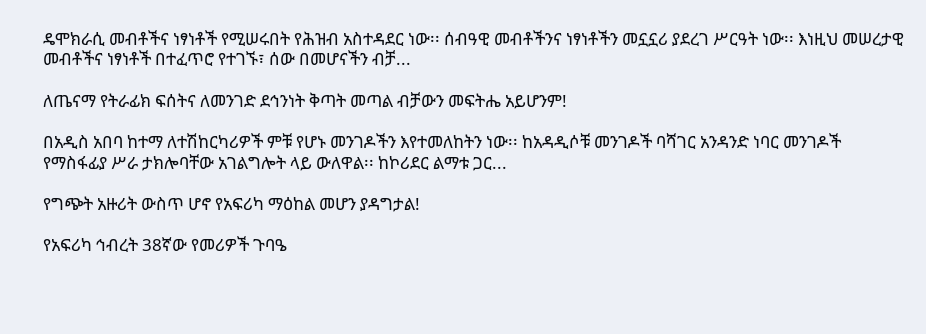ዴሞክራሲ መብቶችና ነፃነቶች የሚሠሩበት የሕዝብ አስተዳደር ነው፡፡ ሰብዓዊ መብቶችንና ነፃነቶችን መኗኗሪ ያደረገ ሥርዓት ነው፡፡ እነዚህ መሠረታዊ መብቶችና ነፃነቶች በተፈጥሮ የተገኙ፣ ሰው በመሆናችን ብቻ...

ለጤናማ የትራፊክ ፍሰትና ለመንገድ ደኅንነት ቅጣት መጣል ብቻውን መፍትሔ አይሆንም!

በአዲስ አበባ ከተማ ለተሽከርካሪዎች ምቹ የሆኑ መንገዶችን እየተመለከትን ነው፡፡ ከአዳዲሶቹ መንገዶች ባሻገር አንዳንድ ነባር መንገዶች የማስፋፊያ ሥራ ታክሎባቸው አገልግሎት ላይ ውለዋል፡፡ ከኮሪደር ልማቱ ጋር...

የግጭት አዙሪት ውስጥ ሆኖ የአፍሪካ ማዕከል መሆን ያዳግታል!

የአፍሪካ ኅብረት 38ኛው የመሪዎች ጉባዔ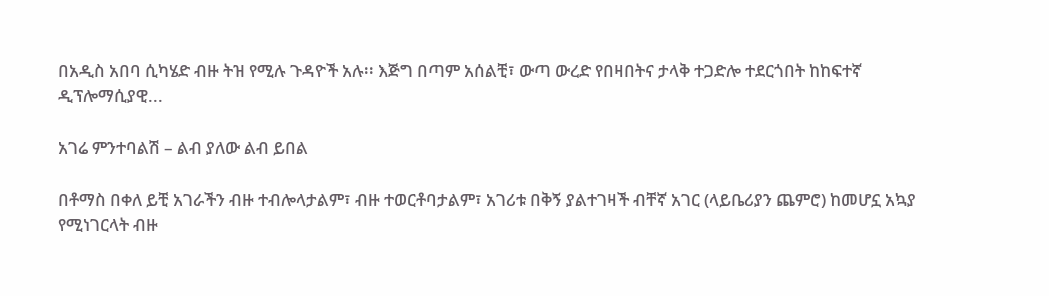በአዲስ አበባ ሲካሄድ ብዙ ትዝ የሚሉ ጉዳዮች አሉ፡፡ እጅግ በጣም አሰልቺ፣ ውጣ ውረድ የበዛበትና ታላቅ ተጋድሎ ተደርጎበት ከከፍተኛ ዲፕሎማሲያዊ...

አገሬ ምንተባልሽ – ልብ ያለው ልብ ይበል

በቶማስ በቀለ ይቺ አገራችን ብዙ ተብሎላታልም፣ ብዙ ተወርቶባታልም፣ አገሪቱ በቅኝ ያልተገዛች ብቸኛ አገር (ላይቤሪያን ጨምሮ) ከመሆኗ አኳያ የሚነገርላት ብዙ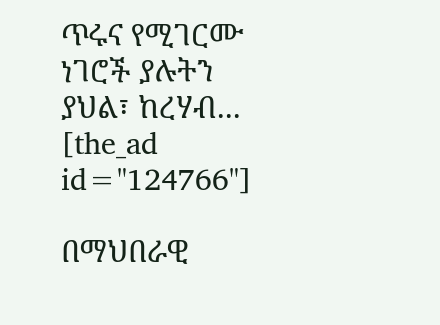ጥሩና የሚገርሙ ነገሮች ያሉትን ያህል፣ ከረሃብ...
[the_ad id="124766"]

በማህበራዊ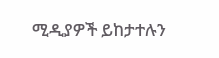ሚዲያዎች ይከታተሉን